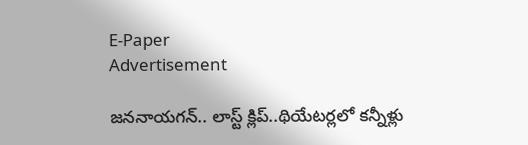E-Paper
Advertisement

జననాయగన్.. లాస్ట్ క్లిప్..థియేటర్లలో కన్నీళ్లు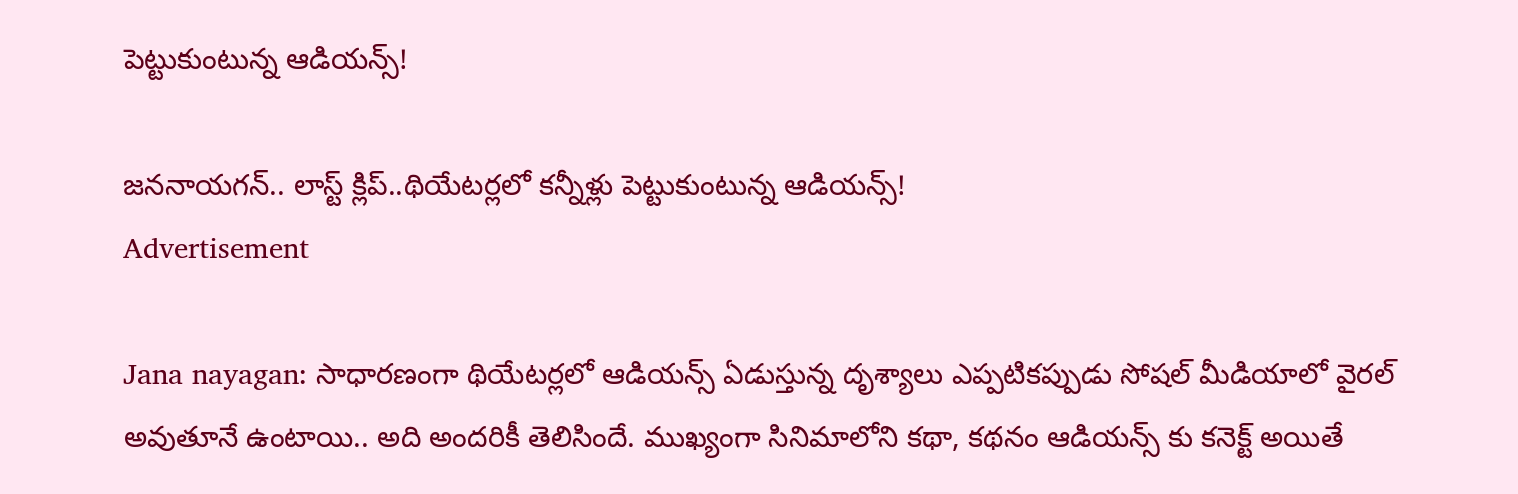పెట్టుకుంటున్న ఆడియన్స్!

జననాయగన్.. లాస్ట్ క్లిప్..థియేటర్లలో కన్నీళ్లు పెట్టుకుంటున్న ఆడియన్స్!
Advertisement

Jana nayagan: సాధారణంగా థియేటర్లలో ఆడియన్స్ ఏడుస్తున్న దృశ్యాలు ఎప్పటికప్పుడు సోషల్ మీడియాలో వైరల్ అవుతూనే ఉంటాయి.. అది అందరికీ తెలిసిందే. ముఖ్యంగా సినిమాలోని కథా, కథనం ఆడియన్స్ కు కనెక్ట్ అయితే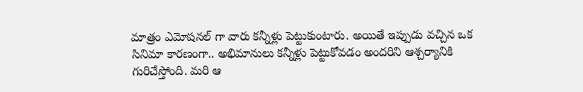మాత్రం ఎమోషనల్ గా వారు కన్నీళ్లు పెట్టుకుంటారు. అయితే ఇప్పుడు వచ్చిన ఒక సినిమా కారణంగా.. అభిమానులు కన్నీళ్లు పెట్టుకోవడం అందరిని ఆశ్చర్యానికి గురిచేస్తోంది. మరి ఆ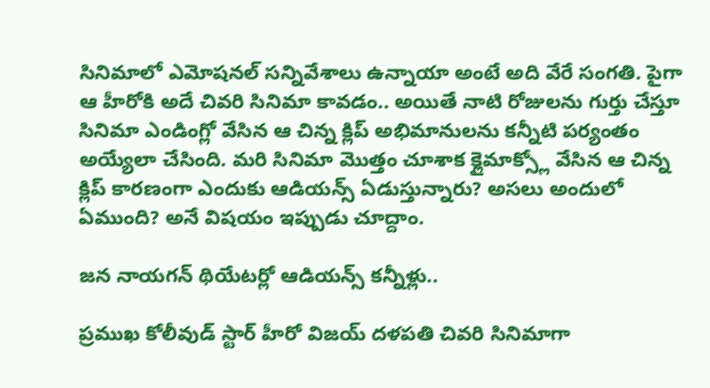సినిమాలో ఎమోషనల్ సన్నివేశాలు ఉన్నాయా అంటే అది వేరే సంగతి. పైగా ఆ హీరోకి అదే చివరి సినిమా కావడం.. అయితే నాటి రోజులను గుర్తు చేస్తూ సినిమా ఎండింగ్లో వేసిన ఆ చిన్న క్లిప్ అభిమానులను కన్నీటి పర్యంతం అయ్యేలా చేసింది. మరి సినిమా మొత్తం చూశాక క్లైమాక్స్లో వేసిన ఆ చిన్న క్లిప్ కారణంగా ఎందుకు ఆడియన్స్ ఏడుస్తున్నారు? అసలు అందులో ఏముంది? అనే విషయం ఇప్పుడు చూద్దాం.

జన నాయగన్ థియేటర్లో ఆడియన్స్ కన్నీళ్లు..

ప్రముఖ కోలీవుడ్ స్టార్ హీరో విజయ్ దళపతి చివరి సినిమాగా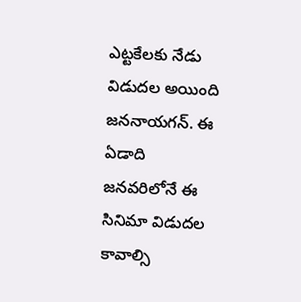ఎట్టకేలకు నేడు విడుదల అయింది జననాయగన్. ఈ ఏడాది జనవరిలోనే ఈ సినిమా విడుదల కావాల్సి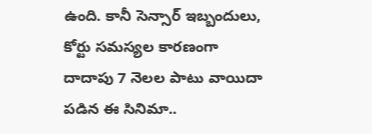ఉంది. కానీ సెన్సార్ ఇబ్బందులు, కోర్టు సమస్యల కారణంగా దాదాపు 7 నెలల పాటు వాయిదా పడిన ఈ సినిమా..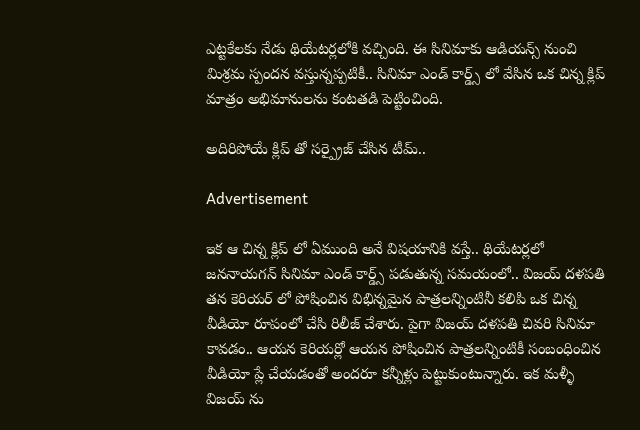ఎట్టకేలకు నేడు థియేటర్లలోకి వచ్చింది. ఈ సినిమాకు ఆడియన్స్ నుంచి మిశ్రమ స్పందన వస్తున్నప్పటికీ.. సినిమా ఎండ్ కార్డ్స్ లో వేసిన ఒక చిన్న క్లిప్ మాత్రం అభిమానులను కంటతడి పెట్టించింది.

అదిరిపోయే క్లిప్ తో సర్ప్రైజ్ చేసిన టీమ్..

Advertisement

ఇక ఆ చిన్న క్లిప్ లో ఏముంది అనే విషయానికి వస్తే.. థియేటర్లలో జననాయగన్ సినిమా ఎండ్ కార్డ్స్ పడుతున్న సమయంలో.. విజయ్ దళపతి తన కెరియర్ లో పోషించిన విభిన్నమైన పాత్రలన్నింటినీ కలిపి ఒక చిన్న వీడియో రూపంలో చేసి రిలీజ్ చేశారు. పైగా విజయ్ దళపతి చివరి సినిమా కావడం.. ఆయన కెరియర్లో ఆయన పోషించిన పాత్రలన్నింటికీ సంబంధించిన వీడియో ప్లే చేయడంతో అందరూ కన్నీళ్లు పెట్టుకుంటున్నారు. ఇక మళ్ళీ విజయ్ ను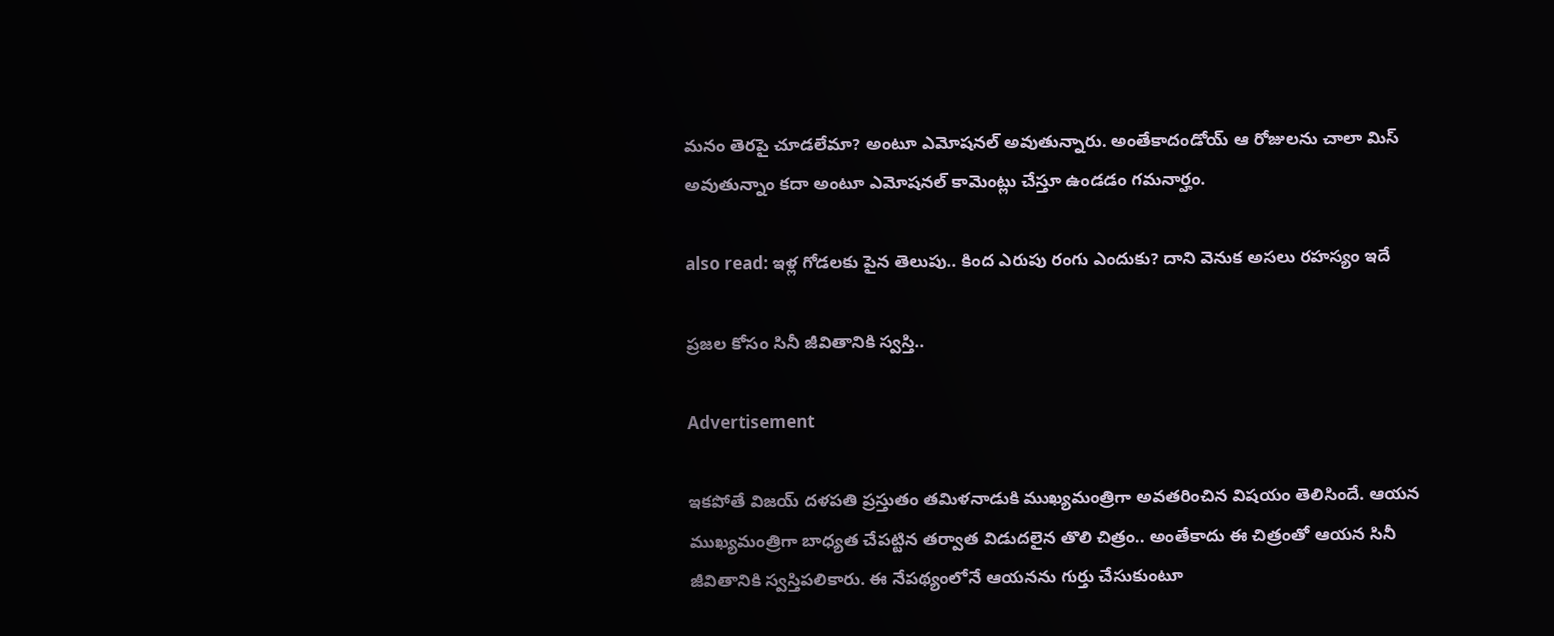మనం తెరపై చూడలేమా? అంటూ ఎమోషనల్ అవుతున్నారు. అంతేకాదండోయ్ ఆ రోజులను చాలా మిస్ అవుతున్నాం కదా అంటూ ఎమోషనల్ కామెంట్లు చేస్తూ ఉండడం గమనార్హం.

also read: ఇళ్ల గోడలకు పైన తెలుపు.. కింద ఎరుపు రంగు ఎందుకు? దాని వెనుక అసలు రహస్యం ఇదే

ప్రజల కోసం సినీ జీవితానికి స్వస్తి..

Advertisement

ఇకపోతే విజయ్ దళపతి ప్రస్తుతం తమిళనాడుకి ముఖ్యమంత్రిగా అవతరించిన విషయం తెలిసిందే. ఆయన ముఖ్యమంత్రిగా బాధ్యత చేపట్టిన తర్వాత విడుదలైన తొలి చిత్రం.. అంతేకాదు ఈ చిత్రంతో ఆయన సినీ జీవితానికి స్వస్తిపలికారు. ఈ నేపథ్యంలోనే ఆయనను గుర్తు చేసుకుంటూ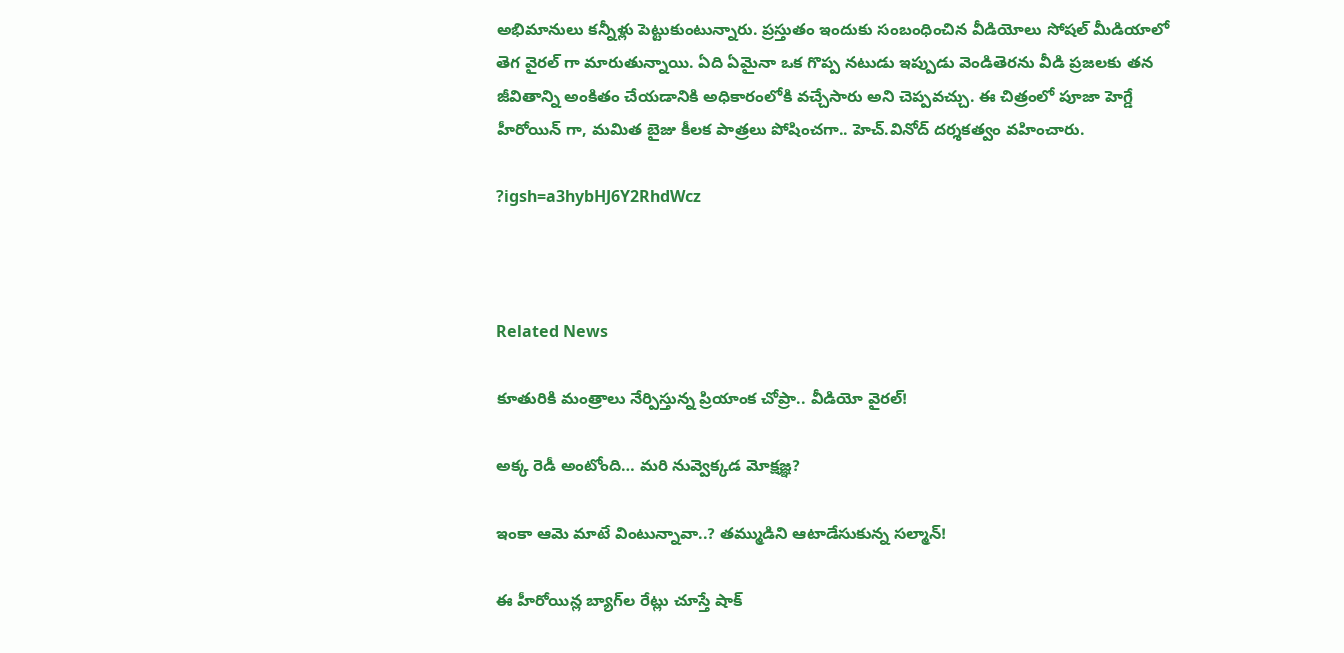అభిమానులు కన్నీళ్లు పెట్టుకుంటున్నారు. ప్రస్తుతం ఇందుకు సంబంధించిన వీడియోలు సోషల్ మీడియాలో తెగ వైరల్ గా మారుతున్నాయి. ఏది ఏమైనా ఒక గొప్ప నటుడు ఇప్పుడు వెండితెరను వీడి ప్రజలకు తన జీవితాన్ని అంకితం చేయడానికి అధికారంలోకి వచ్చేసారు అని చెప్పవచ్చు. ఈ చిత్రంలో పూజా హెగ్డే హీరోయిన్ గా, మమిత బైజు కీలక పాత్రలు పోషించగా.. హెచ్.వినోద్ దర్శకత్వం వహించారు.

?igsh=a3hybHJ6Y2RhdWcz



Related News

కూతురికి మంత్రాలు నేర్పిస్తున్న ప్రియాంక చోప్రా.. వీడియో వైరల్!

అక్క రెడీ అంటోంది… మరి నువ్వెక్కడ మోక్షజ్ఞ?

ఇంకా ఆమె మాటే వింటున్నావా..? తమ్ముడిని ఆటాడేసుకున్న సల్మాన్!

ఈ హీరోయిన్ల బ్యాగ్‌ల రేట్లు చూస్తే షాక్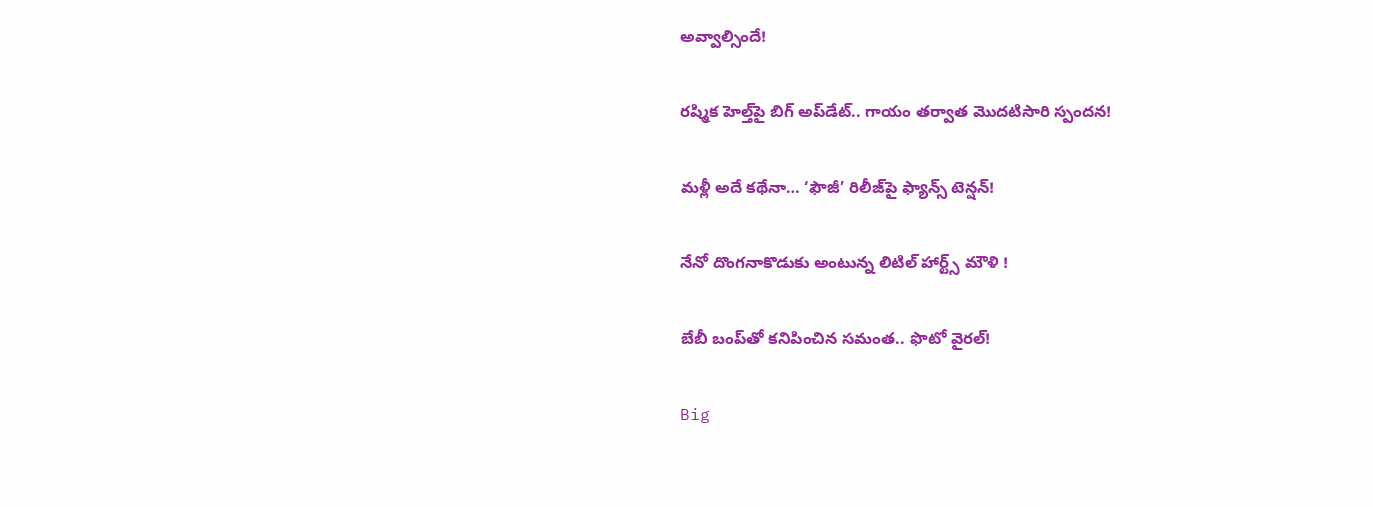అవ్వాల్సిందే!

రష్మిక హెల్త్‌పై బిగ్ అప్‌డేట్.. గాయం తర్వాత మొదటిసారి స్పందన!

మళ్లీ అదే కథేనా… ‘ఫౌజీ’ రిలీజ్‌పై ఫ్యాన్స్ టెన్షన్!

నేనో దొంగనాకొడుకు అంటున్న లిటిల్ హార్ట్స్ మౌళి !

బేబీ బంప్‌తో కనిపించిన సమంత.. ఫొటో వైరల్!

Big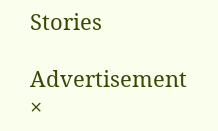Stories

Advertisement
×